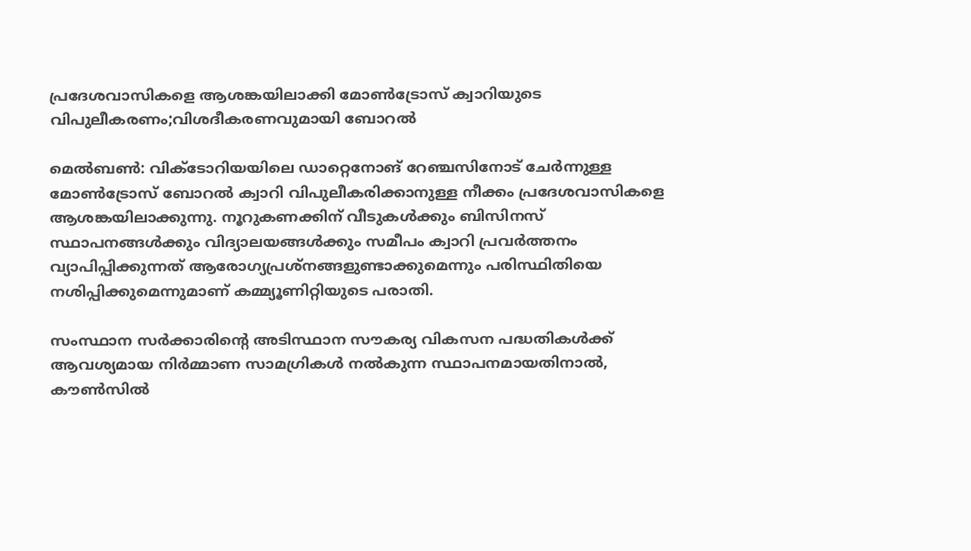പ്രദേശവാസികളെ ആശങ്കയിലാക്കി മോണ്‍ട്രോസ് ക്വാറിയുടെ വിപുലീകരണം;വിശദീകരണവുമായി ബോറൽ

മെൽബൺ: വിക്ടോറിയയിലെ ഡാറ്റെനോങ് റേഞ്ചസിനോട് ചേർന്നുള്ള മോൺട്രോസ് ബോറൽ ക്വാറി വിപുലീകരിക്കാനുള്ള നീക്കം പ്രദേശവാസികളെ ആശങ്കയിലാക്കുന്നു. നൂറുകണക്കിന് വീടുകൾക്കും ബിസിനസ് സ്ഥാപനങ്ങൾക്കും വിദ്യാലയങ്ങൾക്കും സമീപം ക്വാറി പ്രവർത്തനം വ്യാപിപ്പിക്കുന്നത് ആരോഗ്യപ്രശ്നങ്ങളുണ്ടാക്കുമെന്നും പരിസ്ഥിതിയെ നശിപ്പിക്കുമെന്നുമാണ് കമ്മ്യൂണിറ്റിയുടെ പരാതി.

സംസ്ഥാന സർക്കാരിന്റെ അടിസ്ഥാന സൗകര്യ വികസന പദ്ധതികൾക്ക് ആവശ്യമായ നിർമ്മാണ സാമഗ്രികൾ നൽകുന്ന സ്ഥാപനമായതിനാൽ, കൗൺസിൽ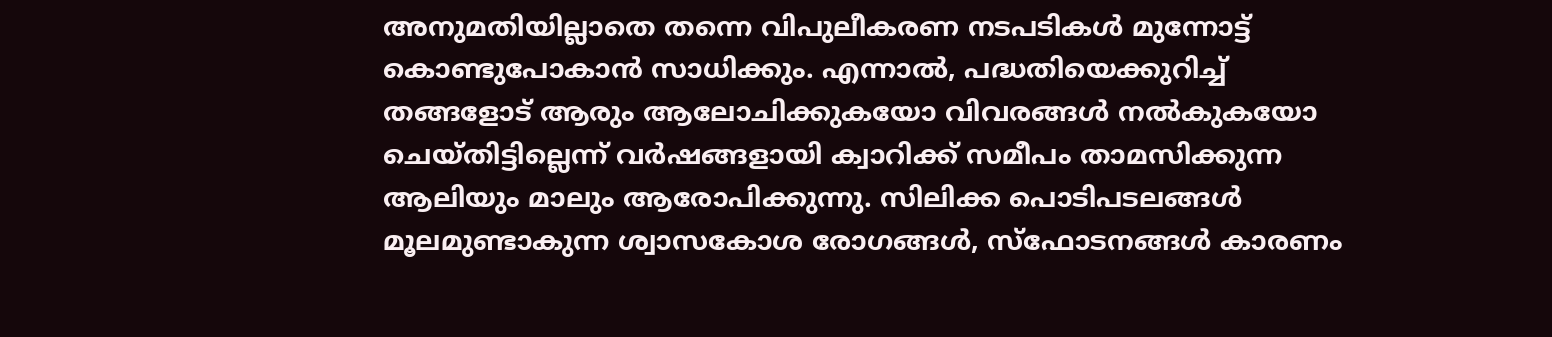അനുമതിയില്ലാതെ തന്നെ വിപുലീകരണ നടപടികൾ മുന്നോട്ട് കൊണ്ടുപോകാൻ സാധിക്കും. എന്നാൽ, പദ്ധതിയെക്കുറിച്ച് തങ്ങളോട് ആരും ആലോചിക്കുകയോ വിവരങ്ങൾ നൽകുകയോ ചെയ്തിട്ടില്ലെന്ന് വർഷങ്ങളായി ക്വാറിക്ക് സമീപം താമസിക്കുന്ന ആലിയും മാലും ആരോപിക്കുന്നു. സിലിക്ക പൊടിപടലങ്ങൾ മൂലമുണ്ടാകുന്ന ശ്വാസകോശ രോഗങ്ങൾ, സ്ഫോടനങ്ങൾ കാരണം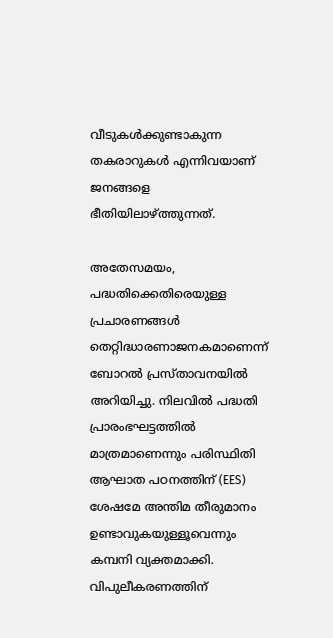വീടുകൾക്കുണ്ടാകുന്ന തകരാറുകൾ എന്നിവയാണ് ജനങ്ങളെ ഭീതിയിലാഴ്ത്തുന്നത്.

അതേസമയം, പദ്ധതിക്കെതിരെയുള്ള പ്രചാരണങ്ങൾ തെറ്റിദ്ധാരണാജനകമാണെന്ന് ബോറൽ പ്രസ്താവനയിൽ അറിയിച്ചു. നിലവിൽ പദ്ധതി പ്രാരംഭഘട്ടത്തിൽ മാത്രമാണെന്നും പരിസ്ഥിതി ആഘാത പഠനത്തിന് (EES) ശേഷമേ അന്തിമ തീരുമാനം ഉണ്ടാവുകയുള്ളൂവെന്നും കമ്പനി വ്യക്തമാക്കി. വിപുലീകരണത്തിന്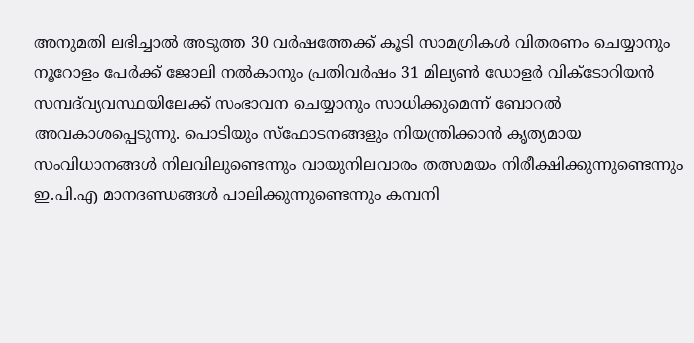അനുമതി ലഭിച്ചാൽ അടുത്ത 30 വർഷത്തേക്ക് കൂടി സാമഗ്രികൾ വിതരണം ചെയ്യാനും നൂറോളം പേർക്ക് ജോലി നൽകാനും പ്രതിവർഷം 31 മില്യൺ ഡോളർ വിക്ടോറിയൻ സമ്പദ്‌വ്യവസ്ഥയിലേക്ക് സംഭാവന ചെയ്യാനും സാധിക്കുമെന്ന് ബോറൽ അവകാശപ്പെടുന്നു. പൊടിയും സ്ഫോടനങ്ങളും നിയന്ത്രിക്കാൻ കൃത്യമായ സംവിധാനങ്ങൾ നിലവിലുണ്ടെന്നും വായുനിലവാരം തത്സമയം നിരീക്ഷിക്കുന്നുണ്ടെന്നും ഇ.പി.എ മാനദണ്ഡങ്ങൾ പാലിക്കുന്നുണ്ടെന്നും കമ്പനി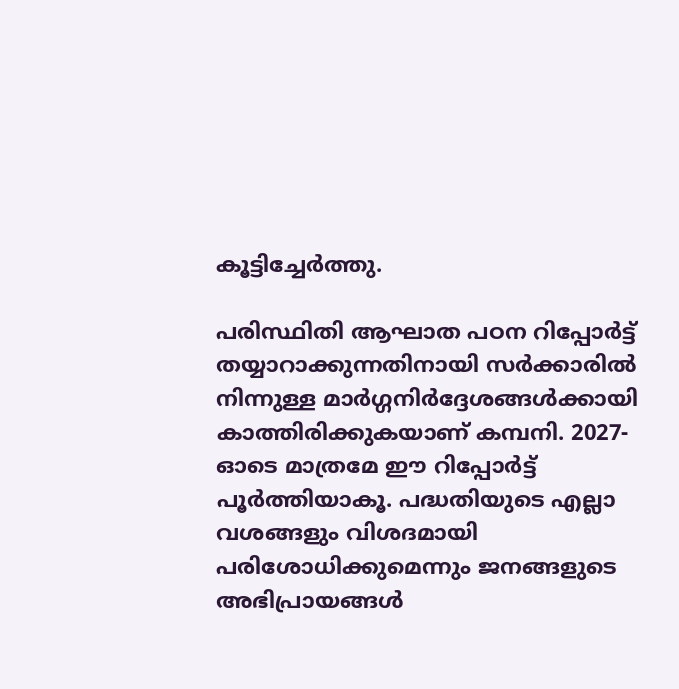കൂട്ടിച്ചേർത്തു.

പരിസ്ഥിതി ആഘാത പഠന റിപ്പോർട്ട് തയ്യാറാക്കുന്നതിനായി സർക്കാരിൽ നിന്നുള്ള മാർഗ്ഗനിർദ്ദേശങ്ങൾക്കായി കാത്തിരിക്കുകയാണ് കമ്പനി. 2027-ഓടെ മാത്രമേ ഈ റിപ്പോർട്ട് പൂർത്തിയാകൂ. പദ്ധതിയുടെ എല്ലാ വശങ്ങളും വിശദമായി പരിശോധിക്കുമെന്നും ജനങ്ങളുടെ അഭിപ്രായങ്ങൾ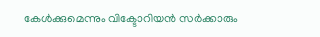കേൾക്കുമെന്നും വിക്ടോറിയൻ സർക്കാരും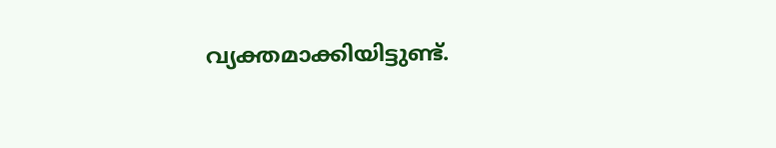വ്യക്തമാക്കിയിട്ടുണ്ട്.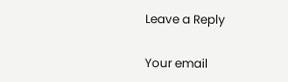Leave a Reply

Your email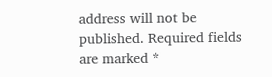address will not be published. Required fields are marked *